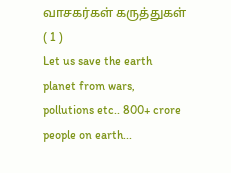வாசகர்கள் கருத்துகள் ( 1 )
Let us save the earth planet from wars, pollutions etc.. 800+ crore people on earth...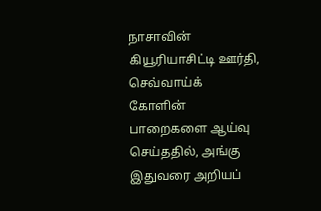நாசாவின் கியூரியாசிட்டி ஊர்தி, செவ்வாய்க் கோளின் பாறைகளை ஆய்வு செய்ததில், அங்கு இதுவரை அறியப்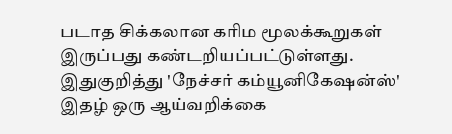படாத சிக்கலான கரிம மூலக்கூறுகள் இருப்பது கண்டறியப்பட்டுள்ளது. இதுகுறித்து 'நேச்சர் கம்யூனிகேஷன்ஸ்' இதழ் ஒரு ஆய்வறிக்கை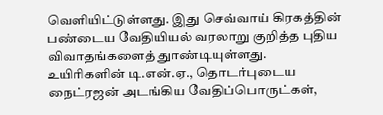வெளியிட்டுள்ளது. இது செவ்வாய் கிரகத்தின் பண்டைய வேதியியல் வரலாறு குறித்த புதிய விவாதங்களைத் துாண்டியுள்ளது. உயிரிகளின் டி.என்.ஏ., தொடர்புடைய நைட்ரஜன் அடங்கிய வேதிப்பொருட்கள்,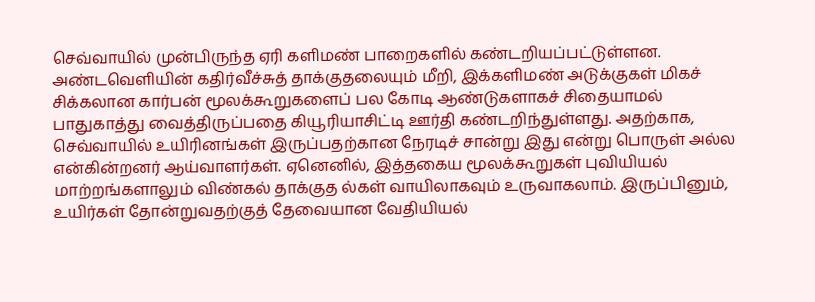செவ்வாயில் முன்பிருந்த ஏரி களிமண் பாறைகளில் கண்டறியப்பட்டுள்ளன. அண்டவெளியின் கதிர்வீச்சுத் தாக்குதலையும் மீறி, இக்களிமண் அடுக்குகள் மிகச் சிக்கலான கார்பன் மூலக்கூறுகளைப் பல கோடி ஆண்டுகளாகச் சிதையாமல் பாதுகாத்து வைத்திருப்பதை கியூரியாசிட்டி ஊர்தி கண்டறிந்துள்ளது. அதற்காக, செவ்வாயில் உயிரினங்கள் இருப்பதற்கான நேரடிச் சான்று இது என்று பொருள் அல்ல என்கின்றனர் ஆய்வாளர்கள். ஏனெனில், இத்தகைய மூலக்கூறுகள் புவியியல் மாற்றங்களாலும் விண்கல் தாக்குத ல்கள் வாயிலாகவும் உருவாகலாம். இருப்பினும், உயிர்கள் தோன்றுவதற்குத் தேவையான வேதியியல்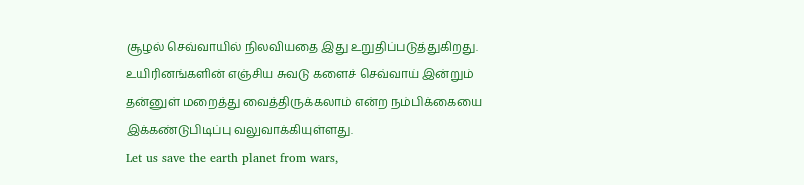சூழல் செவ்வாயில் நிலவியதை இது உறுதிப்படுத்துகிறது. உயிரினங்களின் எஞ்சிய சுவடு களைச் செவ்வாய் இன்றும் தன்னுள் மறைத்து வைத்திருக்கலாம் என்ற நம்பிக்கையை இக்கண்டுபிடிப்பு வலுவாக்கியுள்ளது.
Let us save the earth planet from wars,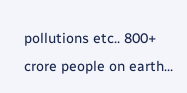pollutions etc.. 800+ crore people on earth...